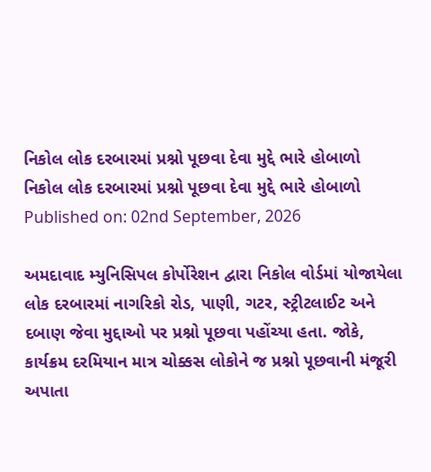નિકોલ લોક દરબારમાં પ્રશ્નો પૂછવા દેવા મુદ્દે ભારે હોબાળો
નિકોલ લોક દરબારમાં પ્રશ્નો પૂછવા દેવા મુદ્દે ભારે હોબાળો
Published on: 02nd September, 2026

અમદાવાદ મ્યુનિસિપલ કોર્પોરેશન દ્વારા નિકોલ વોર્ડમાં યોજાયેલા લોક દરબારમાં નાગરિકો રોડ, પાણી, ગટર, સ્ટ્રીટલાઈટ અને દબાણ જેવા મુદ્દાઓ પર પ્રશ્નો પૂછવા પહોંચ્યા હતા. જોકે, કાર્યક્રમ દરમિયાન માત્ર ચોક્કસ લોકોને જ પ્રશ્નો પૂછવાની મંજૂરી અપાતા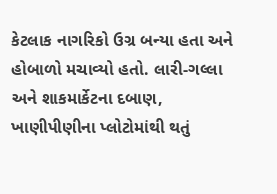કેટલાક નાગરિકો ઉગ્ર બન્યા હતા અને હોબાળો મચાવ્યો હતો. લારી-ગલ્લા અને શાકમાર્કેટના દબાણ, ખાણીપીણીના પ્લોટોમાંથી થતું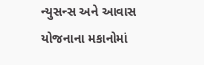ન્યુસન્સ અને આવાસ યોજનાના મકાનોમાં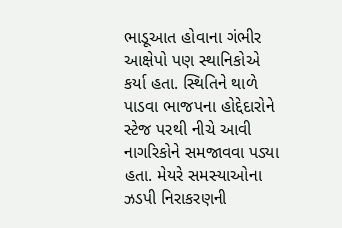ભાડૂઆત હોવાના ગંભીર આક્ષેપો પણ સ્થાનિકોએ કર્યા હતા. સ્થિતિને થાળે પાડવા ભાજપના હોદ્દેદારોને સ્ટેજ પરથી નીચે આવી નાગરિકોને સમજાવવા પડ્યા હતા. મેયરે સમસ્યાઓના ઝડપી નિરાકરણની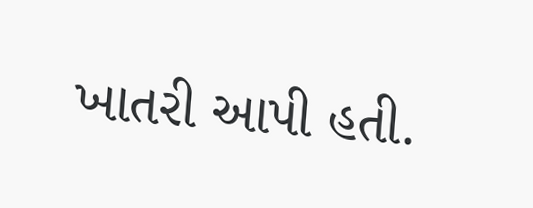ખાતરી આપી હતી.